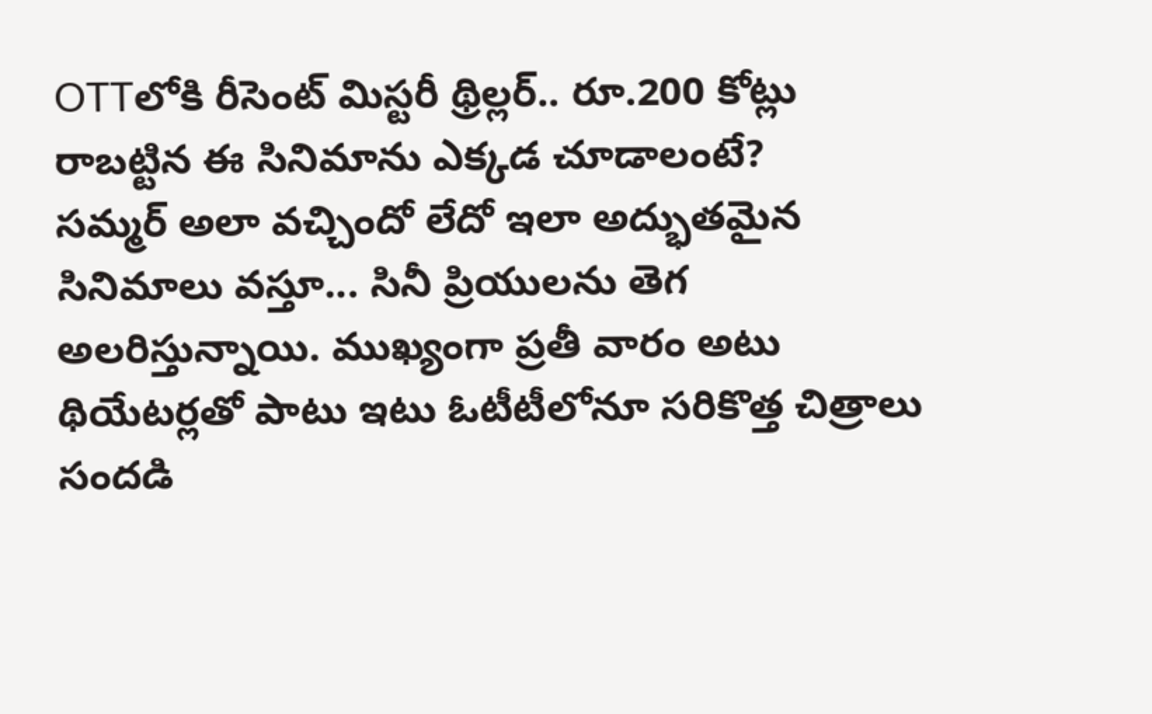OTTలోకి రీసెంట్ మిస్టరీ థ్రిల్లర్.. రూ.200 కోట్లు రాబట్టిన ఈ సినిమాను ఎక్కడ చూడాలంటే?
సమ్మర్ అలా వచ్చిందో లేదో ఇలా అద్భుతమైన సినిమాలు వస్తూ... సినీ ప్రియులను తెగ అలరిస్తున్నాయి. ముఖ్యంగా ప్రతీ వారం అటు థియేటర్లతో పాటు ఇటు ఓటీటీలోనూ సరికొత్త చిత్రాలు సందడి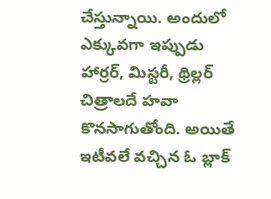చేస్తున్నాయి. అందులో ఎక్కువగా ఇప్పుడు హార్రర్, మిస్టరీ, థ్రిల్లర్ చిత్రాలదే హవా కొనసాగుతోంది. అయితే ఇటీవలే వచ్చిన ఓ బ్లాక్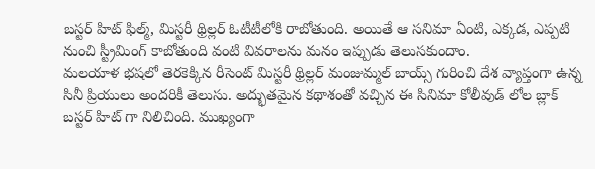బస్టర్ హిట్ ఫిల్మ్, మిస్టరీ థ్రిల్లర్ ఓటీటీలోకి రాబోతుంది. అయితే ఆ సనిమా ఏంటి, ఎక్కడ, ఎప్పటి నుంచి స్ట్రీమింగ్ కాబోతుంది వంటి వివరాలను మనం ఇప్పుడు తెలుసకుందాం.
మలయాళ భషలో తెరకెక్కిన రీసెంట్ మిస్టరీ థ్రిల్లర్ మంజుమ్మల్ బాయ్స్ గురించి దేశ వ్యాప్తంగా ఉన్న సినీ ప్రియులు అందరికీ తెలుసు. అద్భుతమైన కథాశంతో వచ్చిన ఈ సినిమా కోలీవుడ్ లోల బ్లాక్ బస్టర్ హిట్ గా నిలిచింది. ముఖ్యంగా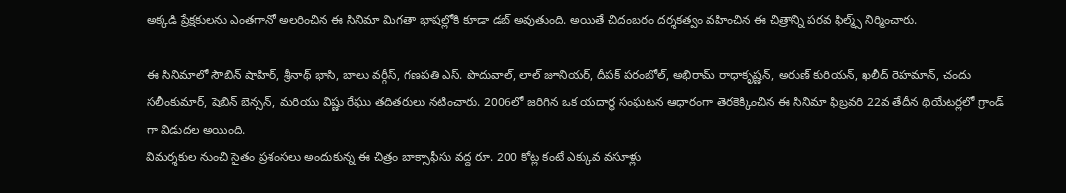అక్కడి ప్రేక్షకులను ఎంతగానో అలరించిన ఈ సినిమా మిగతా భాషల్లోకి కూడా డబ్ అవుతుంది. అయితే చిదంబరం దర్శకత్వం వహించిన ఈ చిత్రాన్ని పరవ ఫిల్మ్స్ నిర్మించారు.

ఈ సినిమాలో సౌబిన్ షాహిర్, శ్రీనాథ్ భాసి, బాలు వర్గీస్, గణపతి ఎస్. పొదువాల్, లాల్ జూనియర్, దీపక్ పరంబోల్, అభిరామ్ రాధాకృష్ణన్, అరుణ్ కురియన్, ఖలీద్ రెహమాన్, చందు సలీంకుమార్, షెబిన్ బెన్సన్, మరియు విష్ణు రేఘు తదితరులు నటించారు. 2006లో జరిగిన ఒక యదార్థ సంఘటన ఆధారంగా తెరకెక్కించిన ఈ సినిమా ఫిబ్రవరి 22వ తేదీన థియేటర్లలో గ్రాండ్ గా విడుదల అయింది.
విమర్శకుల నుంచి సైతం ప్రశంసలు అందుకున్న ఈ చిత్రం బాక్సాఫీసు వద్ద రూ. 200 కోట్ల కంటే ఎక్కువ వసూళ్లు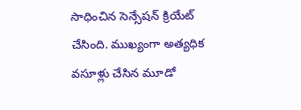సాధించిన సెన్సేషన్ క్రియేట్ చేసింది. ముఖ్యంగా అత్యధిక వసూళ్లు చేసిన మూడో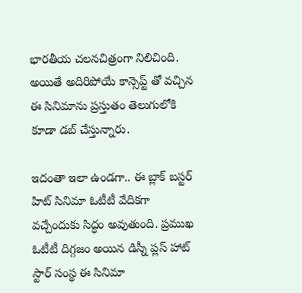భారతీయ చలనచిత్రంగా నిలిచింది. అయితే అదిరిపోయే కాన్సెప్ట్ తో వచ్చిన ఈ సినిమాను ప్రస్తుతం తెలుగులోకి కూడా డబ్ చేస్తున్నారు.

ఇదంతా ఇలా ఉండగా.. ఈ బ్లాక్ బస్టర్ హిట్ సినిమా ఓటీటీ వేదికగా వచ్చేందుకు సిద్ధం అవుతుంది. ప్రముఖ ఓటీటీ దిగ్గజం అయిన డిస్నీ ప్లస్ హాట్ స్టార్ సంస్థ ఈ సినిమా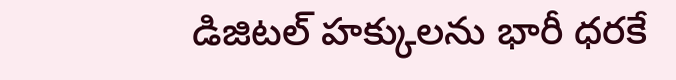డిజిటల్ హక్కులను భారీ ధరకే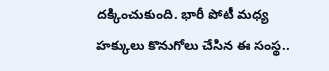దక్కించుకుంది. భారీ పోటీ మధ్య హక్కులు కొనుగోలు చేసిన ఈ సంస్థ..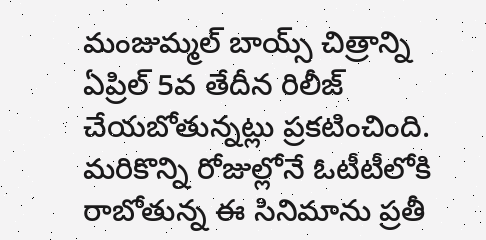మంజుమ్మల్ బాయ్స్ చిత్రాన్ని ఏప్రిల్ 5వ తేదీన రిలీజ్ చేయబోతున్నట్లు ప్రకటించింది. మరికొన్ని రోజుల్లోనే ఓటీటీలోకి రాబోతున్న ఈ సినిమాను ప్రతీ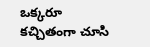ఒక్కరూ కచ్చితంగా చూసి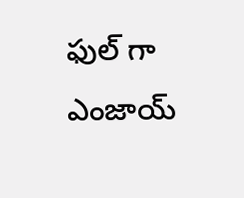ఫుల్ గా ఎంజాయ్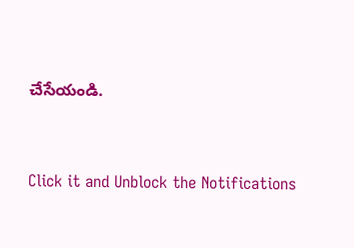చేసేయండి.


Click it and Unblock the Notifications